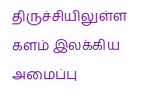திருச்சியிலுள்ள களம் இலக்கிய அமைப்பு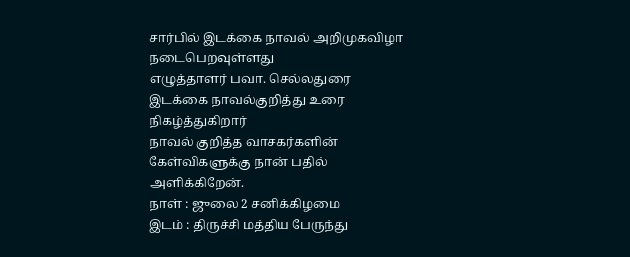சார்பில் இடக்கை நாவல் அறிமுகவிழா நடைபெறவுள்ளது
எழுத்தாளர் பவா. செல்லதுரை இடக்கை நாவல்குறித்து உரை நிகழ்த்துகிறார்
நாவல் குறித்த வாசகர்களின் கேள்விகளுக்கு நான் பதில் அளிக்கிறேன்.
நாள் : ஜுலை 2 சனிக்கிழமை
இடம் : திருச்சி மத்திய பேருந்து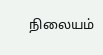நிலையம்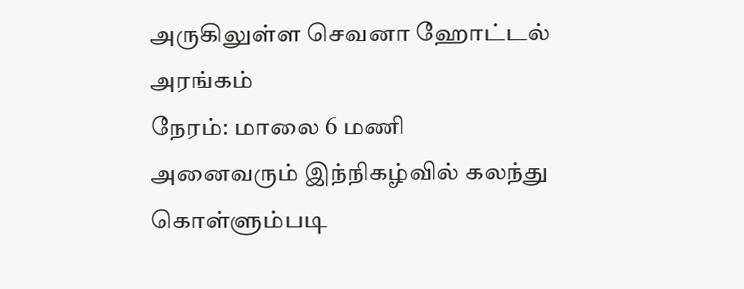அருகிலுள்ள செவனா ஹோட்டல் அரங்கம்
நேரம்: மாலை 6 மணி
அனைவரும் இந்நிகழ்வில் கலந்து கொள்ளும்படி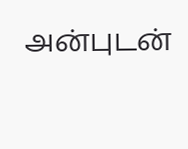அன்புடன்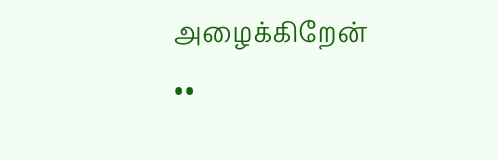அழைக்கிறேன்
••